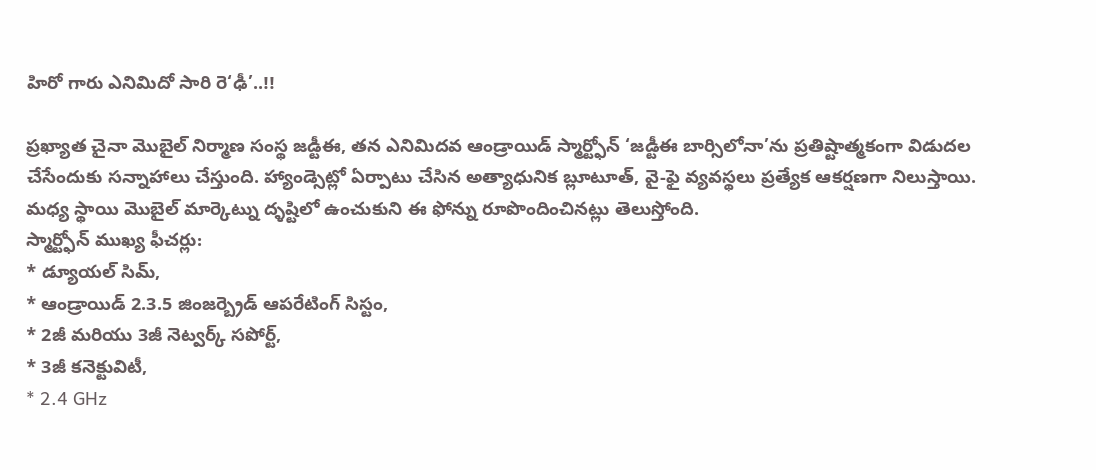హిరో గారు ఎనిమిదో సారి రె‘ఢీ’..!!

ప్రఖ్యాత చైనా మొబైల్ నిర్మాణ సంస్థ జడ్టీఈ, తన ఎనిమిదవ ఆండ్రాయిడ్ స్మార్ట్ఫోన్ ‘జడ్టీఈ బార్సిలోనా’ను ప్రతిష్టాత్మకంగా విడుదల చేసేందుకు సన్నాహాలు చేస్తుంది. హ్యాండ్సెట్లో ఏర్పాటు చేసిన అత్యాధునిక బ్లూటూత్, వై-ఫై వ్యవస్థలు ప్రత్యేక ఆకర్షణగా నిలుస్తాయి. మధ్య స్థాయి మొబైల్ మార్కెట్ను ద్ళష్టిలో ఉంచుకుని ఈ ఫోన్ను రూపొందించినట్లు తెలుస్తోంది.
స్మార్ట్ఫోన్ ముఖ్య ఫీచర్లు:
* డ్యూయల్ సిమ్,
* ఆండ్రాయిడ్ 2.3.5 జింజర్బ్రెడ్ ఆపరేటింగ్ సిస్టం,
* 2జీ మరియు 3జీ నెట్వర్క్ సపోర్ట్,
* 3జీ కనెక్టువిటీ,
* 2.4 GHz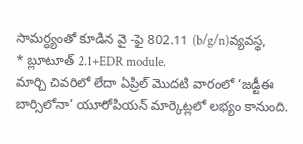సామర్ధ్యంతో కూడిన వై -ఫై 802.11 (b/g/n)వ్యవస్థ,
* బ్లూటూత్ 2.1+EDR module.
మార్చి చివరిలో లేదా ఏప్రిల్ మొదటి వారంలో ‘జడ్టీఈ బార్సిలోనా’ యూరోపియన్ మార్కెట్లలో లభ్యం కానుంది.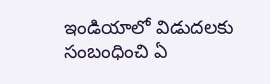ఇండియాలో విడుదలకు సంబంధించి ఏ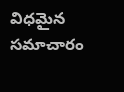విధమైన సమాచారం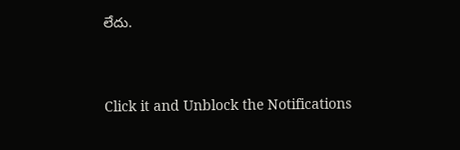లేదు.


Click it and Unblock the Notifications